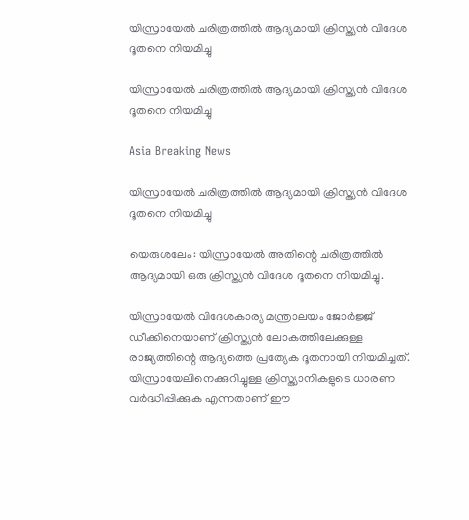യിസ്രായേല്‍ ചരിത്രത്തില്‍ ആദ്യമായി ക്രിസ്ത്യന്‍ വിദേശ ദൂതനെ നിയമിച്ചു

യിസ്രായേല്‍ ചരിത്രത്തില്‍ ആദ്യമായി ക്രിസ്ത്യന്‍ വിദേശ ദൂതനെ നിയമിച്ചു

Asia Breaking News

യിസ്രായേല്‍ ചരിത്രത്തില്‍ ആദ്യമായി ക്രിസ്ത്യന്‍ വിദേശ ദൂതനെ നിയമിച്ചു

യെരുശലേം: യിസ്രായേല്‍ അതിന്റെ ചരിത്രത്തില്‍ ആദ്യമായി ഒരു ക്രിസ്ത്യന്‍ വിദേശ ദൂതനെ നിയമിച്ചു.

യിസ്രായേല്‍ വിദേശകാര്യ മന്ത്രാലയം ജോര്‍ജ്ജ് ഡീക്കിനെയാണ് ക്രിസ്ത്യന്‍ ലോകത്തിലേക്കുള്ള രാജ്യത്തിന്റെ ആദ്യത്തെ പ്രത്യേക ദൂതനായി നിയമിച്ചത്. യിസ്രായേലിനെക്കുറിച്ചുള്ള ക്രിസ്ത്യാനികളുടെ ധാരണ വര്‍ദ്ധിപ്പിക്കുക എന്നതാണ് ഈ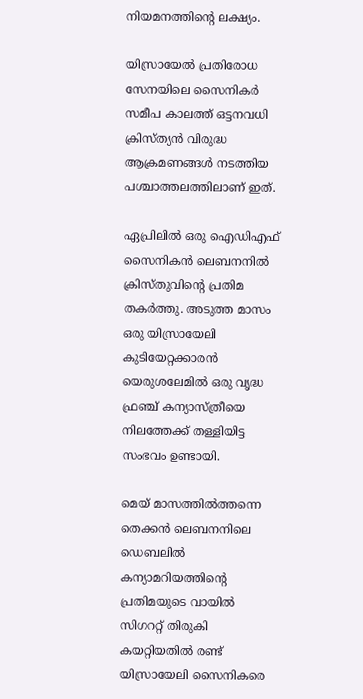നിയമനത്തിന്റെ ലക്ഷ്യം.

യിസ്രായേല്‍ പ്രതിരോധ സേനയിലെ സൈനികര്‍ സമീപ കാലത്ത് ഒട്ടനവധി ക്രിസ്ത്യന്‍ വിരുദ്ധ ആക്രമണങ്ങള്‍ നടത്തിയ പശ്ചാത്തലത്തിലാണ് ഇത്.

ഏപ്രിലില്‍ ഒരു ഐഡിഎഫ് സൈനികന്‍ ലെബനനില്‍ ക്രിസ്തുവിന്റെ പ്രതിമ തകര്‍ത്തു. അടുത്ത മാസം ഒരു യിസ്രായേലി കുടിയേറ്റക്കാരന്‍ യെരുശലേമില്‍ ഒരു വൃദ്ധ ഫ്രഞ്ച് കന്യാസ്ത്രീയെ നിലത്തേക്ക് തള്ളിയിട്ട സംഭവം ഉണ്ടായി.

മെയ് മാസത്തില്‍ത്തന്നെ തെക്കന്‍ ലെബനനിലെ ഡെബലില്‍ കന്യാമറിയത്തിന്റെ പ്രതിമയുടെ വായില്‍ സിഗററ്റ് തിരുകി കയറ്റിയതില്‍ രണ്ട് യിസ്രായേലി സൈനികരെ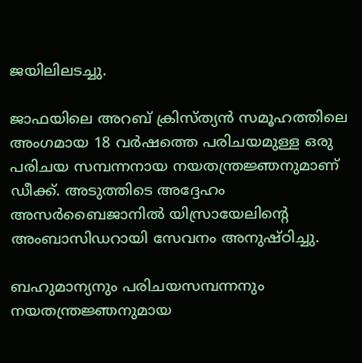ജയിലിലടച്ചു.

ജാഫയിലെ അറബ് ക്രിസ്ത്യന്‍ സമൂഹത്തിലെ അംഗമായ 18 വര്‍ഷത്തെ പരിചയമുള്ള ഒരു പരിചയ സമ്പന്നനായ നയതന്ത്രജ്ഞനുമാണ് ഡീക്ക്. അടുത്തിടെ അദ്ദേഹം അസര്‍ബൈജാനില്‍ യിസ്രായേലിന്റെ അംബാസിഡറായി സേവനം അനുഷ്ഠിച്ചു.

ബഹുമാന്യനും പരിചയസമ്പന്നനും നയതന്ത്രജ്ഞനുമായ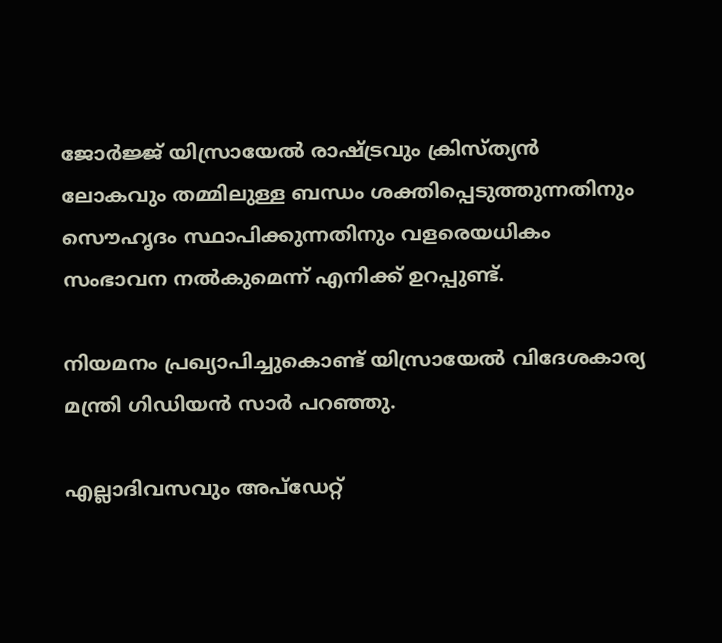ജോര്‍ജ്ജ് യിസ്രായേല്‍ രാഷ്ട്രവും ക്രിസ്ത്യന്‍ ലോകവും തമ്മിലുള്ള ബന്ധം ശക്തിപ്പെടുത്തുന്നതിനും സൌഹൃദം സ്ഥാപിക്കുന്നതിനും വളരെയധികം സംഭാവന നല്‍കുമെന്ന് എനിക്ക് ഉറപ്പുണ്ട്.

നിയമനം പ്രഖ്യാപിച്ചുകൊണ്ട് യിസ്രായേല്‍ വിദേശകാര്യ മന്ത്രി ഗിഡിയന്‍ സാര്‍ പറഞ്ഞു.

എല്ലാദിവസവും അപ്ഡേറ്റ്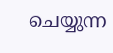ചെയ്യുന്ന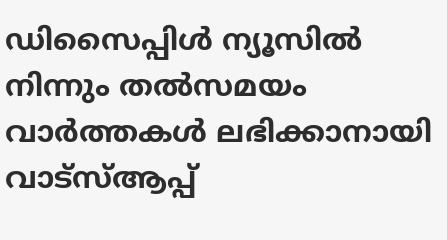ഡിസൈപ്പിൾ ന്യൂസിൽ നിന്നും തൽസമയം വാർത്തകൾ ലഭിക്കാനായി വാട്സ്ആപ്പ്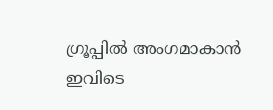ഗ്രൂപ്പിൽ അംഗമാകാൻ ഇവിടെ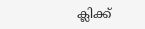ക്ലിക്ക്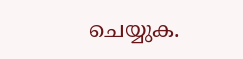ചെയ്യുക.